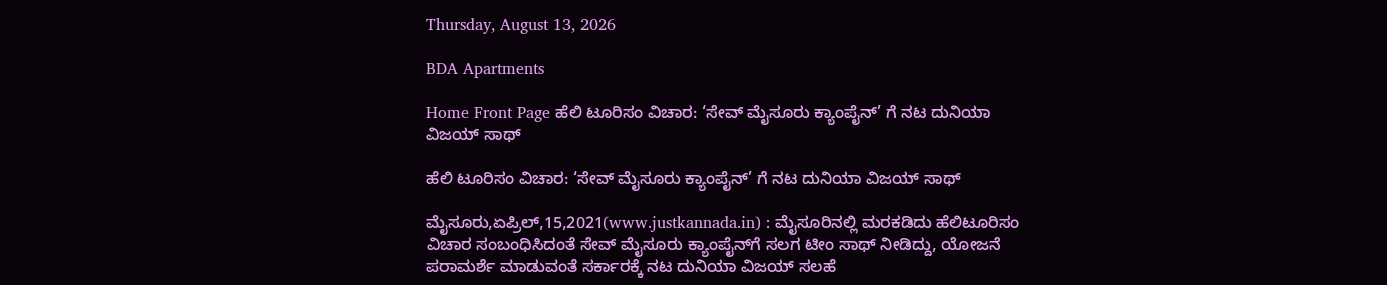Thursday, August 13, 2026

BDA Apartments

Home Front Page ಹೆಲಿ ಟೂರಿಸಂ ವಿಚಾರ: ‘ಸೇವ್ ಮೈಸೂರು ಕ್ಯಾಂಪೈನ್’ ಗೆ ನಟ ದುನಿಯಾ ವಿಜಯ್ ಸಾಥ್

ಹೆಲಿ ಟೂರಿಸಂ ವಿಚಾರ: ‘ಸೇವ್ ಮೈಸೂರು ಕ್ಯಾಂಪೈನ್’ ಗೆ ನಟ ದುನಿಯಾ ವಿಜಯ್ ಸಾಥ್

ಮೈಸೂರು,ಏಪ್ರಿಲ್,15,2021(www.justkannada.in) : ಮೈಸೂರಿನಲ್ಲಿ ಮರಕಡಿದು ಹೆಲಿಟೂರಿಸಂ ವಿಚಾರ ಸಂಬಂಧಿಸಿದಂತೆ ಸೇವ್ ಮೈಸೂರು ಕ್ಯಾಂಪೈನ್‌ಗೆ ಸಲಗ ಟೀಂ ಸಾಥ್ ನೀಡಿದ್ದು, ಯೋಜನೆ ಪರಾಮರ್ಶೆ ಮಾಡುವಂತೆ ಸರ್ಕಾರಕ್ಕೆ ನಟ ದುನಿಯಾ ವಿಜಯ್ ಸಲಹೆ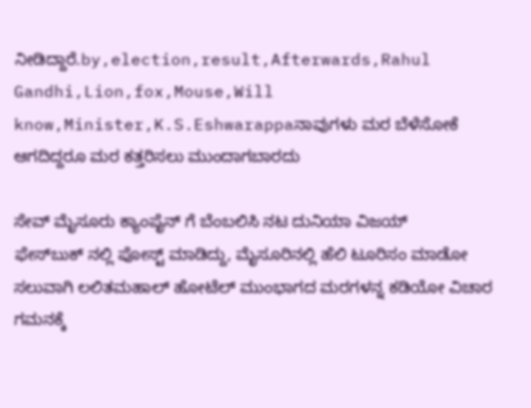ನೀಡಿದ್ದಾರೆ.by,election,result,Afterwards,Rahul Gandhi,Lion,fox,Mouse,Will know,Minister,K.S.Eshwarappaನಾವುಗಳು ಮರ ಬೆಳೆಸೋಕೆ ಆಗದಿದ್ದರೂ ಮರ ಕತ್ತರಿಸಲು ಮುಂದಾಗಬಾರದು

ಸೇವ್ ಮೈಸೂರು ಕ್ಯಾಂಪೈನ್‌ ಗೆ ಬೆಂಬಲಿಸಿ ನಟ ದುನಿಯಾ ವಿಜಯ್ ಫೇಸ್‌ಬುಕ್ ‌ನಲ್ಲಿ ಪೋಸ್ಟ್ ಮಾಡಿದ್ದು, ಮೈಸೂರಿನಲ್ಲಿ ಹೆಲಿ ಟೂರಿಸಂ ಮಾಡೋ ಸಲುವಾಗಿ ಲಲಿತಮಹಾಲ್ ಹೋಟೆಲ್ ಮುಂಭಾಗದ ಮರಗಳನ್ನ ಕಡಿಯೋ ವಿಚಾರ ಗಮನಕ್ಕೆ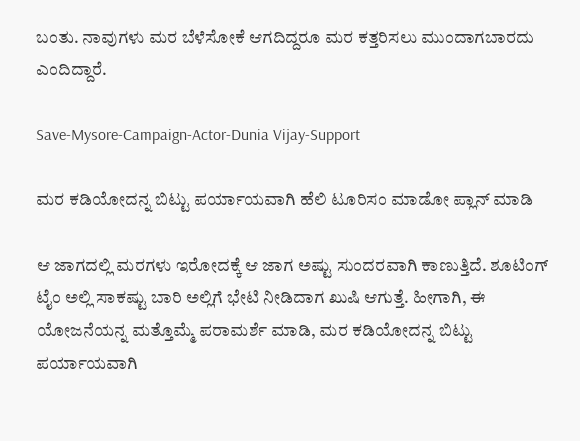ಬಂತು. ನಾವುಗಳು ಮರ ಬೆಳೆಸೋಕೆ ಆಗದಿದ್ದರೂ ಮರ ಕತ್ತರಿಸಲು ಮುಂದಾಗಬಾರದು ಎಂದಿದ್ದಾರೆ.

Save-Mysore-Campaign-Actor-Dunia Vijay-Support

ಮರ ಕಡಿಯೋದನ್ನ ಬಿಟ್ಟು ಪರ್ಯಾಯವಾಗಿ ಹೆಲಿ ಟೂರಿಸಂ ಮಾಡೋ ಪ್ಲಾನ್ ಮಾಡಿ

ಆ ಜಾಗದಲ್ಲಿ ಮರಗಳು ಇರೋದಕ್ಕೆ ಆ ಜಾಗ ಅಷ್ಟು ಸುಂದರವಾಗಿ ಕಾಣುತ್ತಿದೆ. ಶೂಟಿಂಗ್ ಟೈಂ ಅಲ್ಲಿ ಸಾಕಷ್ಟು ಬಾರಿ ಅಲ್ಲಿಗೆ ಭೇಟಿ ನೀಡಿದಾಗ ಖುಷಿ ಆಗುತ್ತೆ. ಹೀಗಾಗಿ, ಈ ಯೋಜನೆಯನ್ನ ಮತ್ತೊಮ್ಮೆ ಪರಾಮರ್ಶೆ ಮಾಡಿ, ಮರ ಕಡಿಯೋದನ್ನ ಬಿಟ್ಟು ಪರ್ಯಾಯವಾಗಿ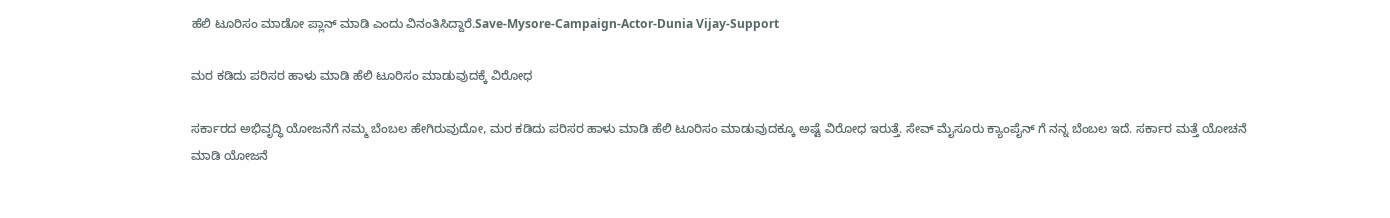ಹೆಲಿ ಟೂರಿಸಂ ಮಾಡೋ ಪ್ಲಾನ್ ಮಾಡಿ ಎಂದು ವಿನಂತಿಸಿದ್ದಾರೆ.Save-Mysore-Campaign-Actor-Dunia Vijay-Support

ಮರ ಕಡಿದು ಪರಿಸರ ಹಾಳು ಮಾಡಿ ಹೆಲಿ ಟೂರಿಸಂ ಮಾಡುವುದಕ್ಕೆ ವಿರೋಧ

ಸರ್ಕಾರದ ಅಭಿವೃದ್ಧಿ ಯೋಜನೆಗೆ ನಮ್ಮ ಬೆಂಬಲ ಹೇಗಿರುವುದೋ, ಮರ ಕಡಿದು ಪರಿಸರ ಹಾಳು ಮಾಡಿ ಹೆಲಿ ಟೂರಿಸಂ ಮಾಡುವುದಕ್ಕೂ ಅಷ್ಟೆ ವಿರೋಧ ಇರುತ್ತೆ. ಸೇವ್ ಮೈಸೂರು ಕ್ಯಾಂಪೈನ್‌ ಗೆ ನನ್ನ ಬೆಂಬಲ ಇದೆ. ಸರ್ಕಾರ ಮತ್ತೆ ಯೋಚನೆ ಮಾಡಿ ಯೋಜನೆ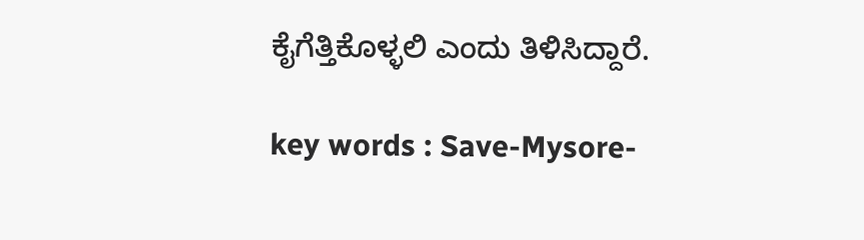ಕೈಗೆತ್ತಿಕೊಳ್ಳಲಿ ಎಂದು ತಿಳಿಸಿದ್ದಾರೆ.

key words : Save-Mysore-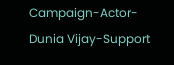Campaign-Actor-Dunia Vijay-Support